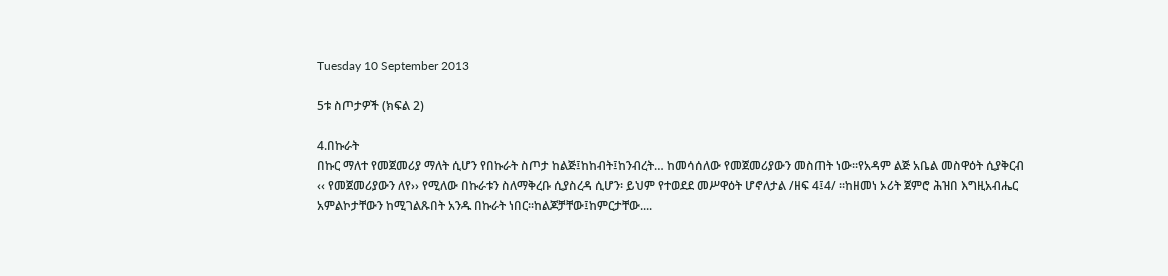Tuesday 10 September 2013

5ቱ ስጦታዎች (ክፍል 2)

4.በኩራት
በኩር ማለተ የመጀመሪያ ማለት ሲሆን የበኩራት ስጦታ ከልጅ፤ከከብት፤ከንብረት… ከመሳሰለው የመጀመሪያውን መስጠት ነው፡፡የአዳም ልጅ አቤል መስዋዕት ሲያቅርብ ‹‹ የመጀመሪያውን ለየ›› የሚለው በኩራቱን ስለማቅረቡ ሲያስረዳ ሲሆን፡ ይህም የተወደደ መሥዋዕት ሆኖለታል /ዘፍ 4፤4/ ፡፡ከዘመነ ኦሪት ጀምሮ ሕዝበ እግዚአብሔር  አምልኮታቸውን ከሚገልጹበት አንዱ በኩራት ነበር፡፡ከልጆቻቸው፤ከምርታቸው....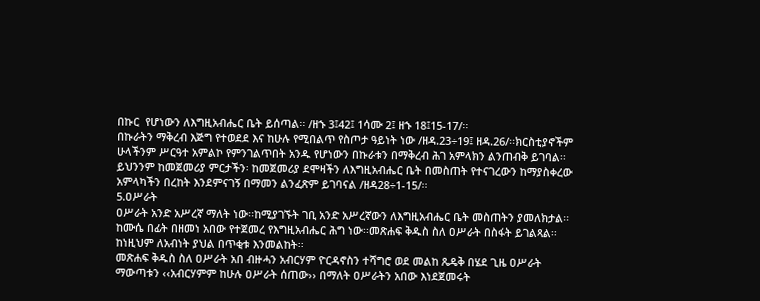በኩር  የሆነውን ለእግዚአብሔር ቤት ይሰጣል፡፡ /ዘኁ 3፤42፤ 1ሳሙ 2፤ ዘኁ 18፤15-17/፡፡
በኩራትን ማቅረብ እጅግ የተወደደ እና ከሁሉ የሚበልጥ የስጦታ ዓይነት ነው /ዘዳ.23÷19፤ ዘዳ.26/፡፡ክርስቲያኖችም ሁላችንም ሥርዓተ አምልኮ የምንገልጥበት አንዱ የሆነውን በኩራቱን በማቅረብ ሕገ አምላክን ልንጠብቅ ይገባል፡፡ይህንንም ከመጀመሪያ ምርታችን፡ ከመጀመሪያ ደሞዛችን ለእግዚአብሔር ቤት በመስጠት የተናገረውን ከማያስቀረው አምላካችን በረከት እንደምናገኝ በማመን ልንፈጽም ይገባናል /ዘዳ28÷1-15/፡፡
5.ዐሥራት
ዐሥራት አንድ አሥረኛ ማለት ነው፡፡ከሚያገኙት ገቢ አንድ አሥረኛውን ለእግዚአብሔር ቤት መስጠትን ያመለክታል፡፡ከሙሴ በፊት በዘመነ አበው የተጀመረ የእግዚአብሔር ሕግ ነው፡፡መጽሐፍ ቅዱስ ስለ ዐሥራት በስፋት ይገልጻል፡፡ከነዚህም ለአብነት ያህል በጥቂቱ እንመልከት፡፡
መጽሐፍ ቅዱስ ስለ ዐሥራት አበ ብዙሓን አብርሃም ዮርዳኖስን ተሻግሮ ወደ መልከ ጼዴቅ በሄደ ጊዜ ዐሥራት ማውጣቱን ‹‹አብርሃምም ከሁሉ ዐሥራት ሰጠው›› በማለት ዐሥራትን አበው እነደጀመሩት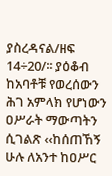ያስረዳናል/ዘፍ 14÷20/፡፡ ያዕቆብ ከአባቶቹ የወረሰውን ሕገ አምላክ የሆነውን ዐሥራት ማውጣትን ሲገልጽ ‹‹ከሰጠኸኝ ሁሉ ለአንተ ከዐሥር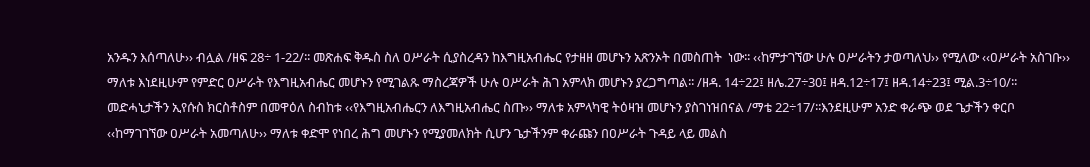አንዱን እሰጣለሁ›› ብሏል /ዘፍ 28÷ 1-22/፡፡ መጽሐፍ ቅዱስ ስለ ዐሥራት ሲያስረዳን ከእግዚአብሔር የታዘዘ መሆኑን አጽንኦት በመስጠት  ነው፡፡ ‹‹ከምታገኘው ሁሉ ዐሥራትን ታወጣለህ›› የሚለው ‹‹ዐሥራት አስገቡ›› ማለቱ እነደዚሁም የምድር ዐሥራት የእግዚአብሔር መሆኑን የሚገልጹ ማስረጃዎች ሁሉ ዐሥራት ሕገ አምላክ መሆኑን ያረጋግጣል፡፡ /ዘዳ. 14÷22፤ ዘሌ.27÷30፤ ዘዳ.12÷17፤ ዘዳ.14÷23፤ ሚል.3÷10/፡፡
መድሓኒታችን ኢየሱስ ክርስቶስም በመዋዕለ ስብከቱ ‹‹የእግዚአብሔርን ለእግዚአብሔር ስጡ›› ማለቱ አምላካዊ ትዕዛዝ መሆኑን ያስገነዝበናል /ማቴ 22÷17/፡፡እንደዚሁም አንድ ቀራጭ ወደ ጌታችን ቀርቦ ‹‹ከማገገኘው ዐሥራት አመጣለሁ›› ማለቱ ቀድሞ የነበረ ሕግ መሆኑን የሚያመለክት ሲሆን ጌታችንም ቀራጩን በዐሥራት ጉዳይ ላይ መልስ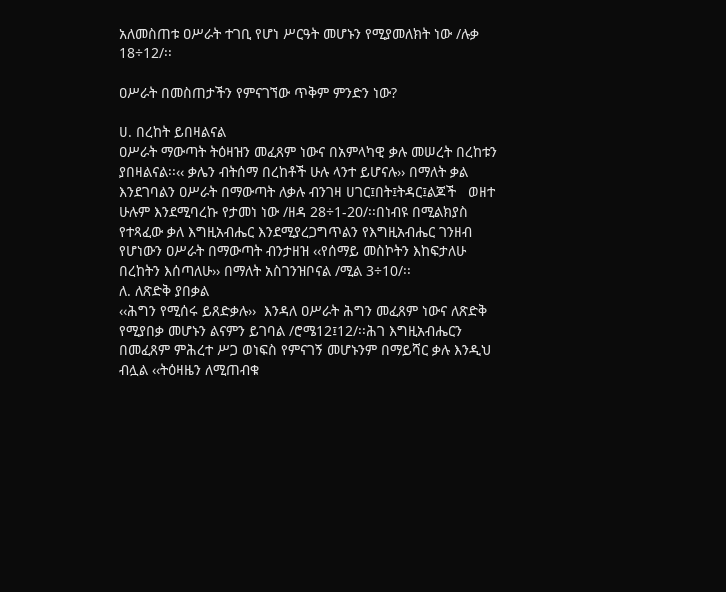አለመስጠቱ ዐሥራት ተገቢ የሆነ ሥርዓት መሆኑን የሚያመለክት ነው /ሉቃ 18÷12/፡፡

ዐሥራት በመስጠታችን የምናገኘው ጥቅም ምንድን ነው?

ሀ. በረከት ይበዛልናል
ዐሥራት ማውጣት ትዕዛዝን መፈጸም ነውና በአምላካዊ ቃሉ መሠረት በረከቱን ያበዛልናል፡፡‹‹ ቃሌን ብትሰማ በረከቶች ሁሉ ላንተ ይሆናሉ›› በማለት ቃል እንደገባልን ዐሥራት በማውጣት ለቃሉ ብንገዛ ሀገር፤በት፤ትዳር፤ልጆች   ወዘተ ሁሉም እንደሚባረኩ የታመነ ነው /ዘዳ 28÷1-20/፡፡በነብዩ በሚልክያስ የተጻፈው ቃለ እግዚአብሔር እንደሚያረጋግጥልን የእግዚአብሔር ገንዘብ የሆነውን ዐሥራት በማውጣት ብንታዘዝ ‹‹የሰማይ መስኮትን እከፍታለሁ በረከትን እሰጣለሁ›› በማለት አስገንዝቦናል /ሚል 3÷10/፡፡
ለ. ለጽድቅ ያበቃል
‹‹ሕግን የሚሰሩ ይጸድቃሉ››  እንዳለ ዐሥራት ሕግን መፈጸም ነውና ለጽድቅ የሚያበቃ መሆኑን ልናምን ይገባል /ሮሜ12፤12/፡፡ሕገ እግዚአብሔርን  በመፈጸም ምሕረተ ሥጋ ወነፍስ የምናገኝ መሆኑንም በማይሻር ቃሉ እንዲህ ብሏል ‹‹ትዕዛዜን ለሚጠብቁ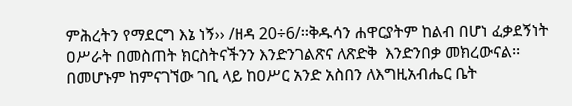ምሕረትን የማደርግ እኔ ነኝ›› /ዘዳ 20÷6/፡፡ቅዱሳን ሐዋርያትም ከልብ በሆነ ፈቃደኝነት ዐሥራት በመስጠት ክርስትናችንን እንድንገልጽና ለጽድቅ  እንድንበቃ መክረውናል፡፡በመሆኑም ከምናገኘው ገቢ ላይ ከዐሥር አንድ አስበን ለእግዚአብሔር ቤት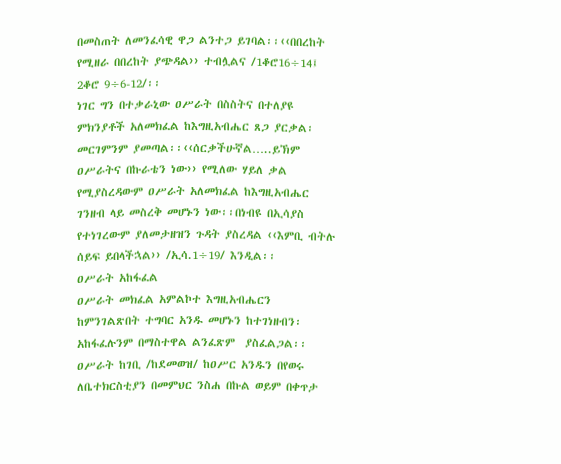በመስጠት ለመንፈሳዊ ዋጋ ልንተጋ ይገባል፡፡‹‹በበረከት የሚዘራ በበረከት ያጭዳል›› ተብሏልና /1ቆሮ16÷14፤ 2ቆሮ 9÷6-12/፡፡
ነገር ግን በተቃራኒው ዐሥራት በስስትና በተለያዩ ምክንያቶች አለመክፈል ከእግዚአብሔር ጸጋ ያርቃል፡ መርገምንም ያመጣል፡፡‹‹ሰርቃችሁኛል…..ይኽም ዐሥራትና በኩራቴን ነው›› የሚለው ሃይለ ቃል የሚያስረዳውም ዐሥራት አለመክፈል ከእግዚአብሔር ገንዘብ ላይ መስረቅ መሆኑን ነው፡፡በነብዩ በኢሳያስ የተነገረውም ያለመታዘዝን ጉዳት ያስረዳል ‹‹እምቢ ብትሉ ሰይፍ ይበላችኋል›› /ኢሳ.1÷19/ እንዲል፡፡
ዐሥራት አከፋፈል
ዐሥራት መክፈል አምልኮተ እግዚአብሔርን ከምንገልጽበት ተግባር አንዱ መሆኑን ከተገነዘብን፡ አከፋፈሉንም በማስተዋል ልንፈጽም  ያስፈልጋል፡፡ዐሥራት ከገቢ /ከደመወዝ/ ከዐሥር አንዱን በየወሩ ለቤተክርስቲያን በመምህር ንስሐ በኩል ወይም በቀጥታ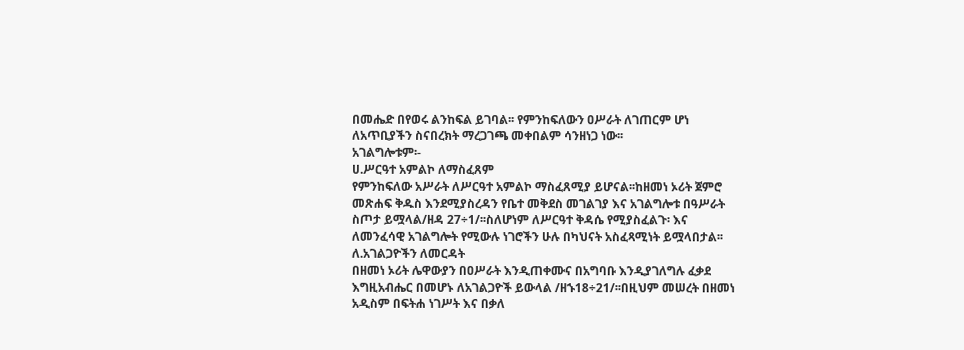በመሔድ በየወሩ ልንከፍል ይገባል፡፡ የምንከፍለውን ዐሥራት ለገጠርም ሆነ ለአጥቢያችን ስናበረክት ማረጋገጫ መቀበልም ሳንዘነጋ ነው፡፡
አገልግሎቱም፡-
ሀ.ሥርዓተ አምልኮ ለማስፈጸም
የምንከፍለው አሥራት ለሥርዓተ አምልኮ ማስፈጸሚያ ይሆናል፡፡ከዘመነ ኦሪት ጀምሮ መጽሐፍ ቅዱስ እንደሚያስረዳን የቤተ መቅደስ መገልገያ እና አገልግሎቱ በዓሥራት ስጦታ ይሟላል/ዘዳ 27÷1/፡፡ስለሆነም ለሥርዓተ ቅዳሴ የሚያስፈልጉ፡ እና ለመንፈሳዊ አገልግሎት የሚውሉ ነገሮችን ሁሉ በካህናት አስፈጻሚነት ይሟላበታል፡፡
ለ.አገልጋዮችን ለመርዳት
በዘመነ ኦሪት ሌዋውያን በዐሥራት እንዲጠቀሙና በአግባቡ እንዲያገለግሉ ፈቃደ እግዚአብሔር በመሆኑ ለአገልጋዮች ይውላል /ዘኁ18÷21/፡፡በዚህም መሠረት በዘመነ አዲስም በፍትሐ ነገሥት እና በቃለ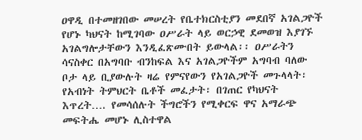ዐዋዲ በተመዘገበው መሠረት የቤተክርስቲያን መደበኛ አገልጋዮች የሆኑ ካህናት ከሚገባው ዐሥራት ላይ ወርኃዊ ደመወዝ እያገኙ አገልግሎታቸውን እንዲፈጽሙበት ይውላል፡፡ ዐሥራትን ሳናስቀር በአግባቡ ብንከፍል እና አገልጋዮችም አግባብ ባለው ቦታ ላይ ቢያውሉት ዛሬ የምናየውን የአገልጋዮች መጉላላት፡ የአብነት ትምህርት ቤቶች መፈታት፡ በገጠር የካህናት እጥረት…. የመሳሰሉት ችግሮችን የሚቀርፍ ዋና አማራጭ መፍትሔ መሆኑ ሊስተዋል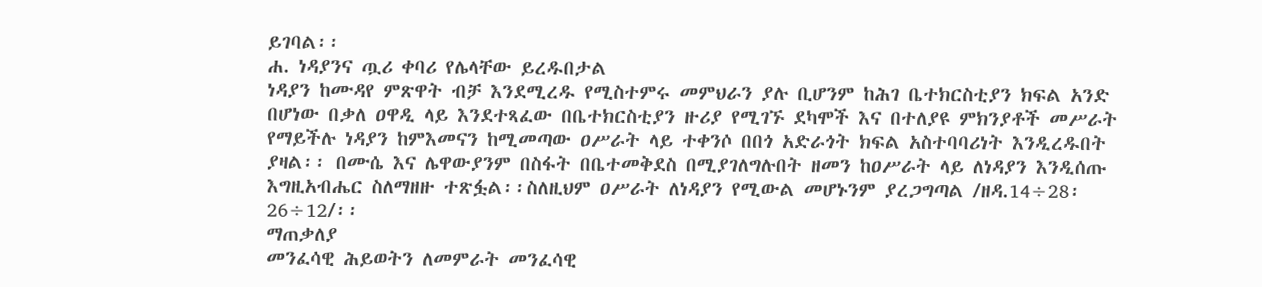ይገባል፡፡
ሐ. ነዳያንና ጧሪ ቀባሪ የሌላቸው ይረዱበታል
ነዳያን ከሙዳየ ምጽዋት ብቻ እንደሚረዱ የሚስተምሩ መምህራን ያሉ ቢሆንም ከሕገ ቤተክርስቲያን ክፍል አንድ በሆነው በቃለ ዐዋዲ ላይ እንደተጻፈው በቤተክርስቲያን ዙሪያ የሚገኙ ደካሞች እና በተለያዩ ምክንያቶች መሥራት የማይችሉ ነዳያን ከምእመናን ከሚመጣው ዐሥራት ላይ ተቀንሶ በበጎ አድራጎት ክፍል አስተባባሪነት እንዲረዱበት ያዛል፡፡ በሙሴ እና ሌዋውያንም በስፋት በቤተመቅደስ በሚያገለግሉበት ዘመን ከዐሥራት ላይ ለነዳያን እንዲሰጡ እግዚአብሔር ስለማዘዙ ተጽፏል፡፡ስለዚህም ዐሥራት ለነዳያን የሚውል መሆኑንም ያረጋግጣል /ዘዳ.14÷28፡ 26÷12/፡፡
ማጠቃለያ
መንፈሳዊ ሕይወትን ለመምራት መንፈሳዊ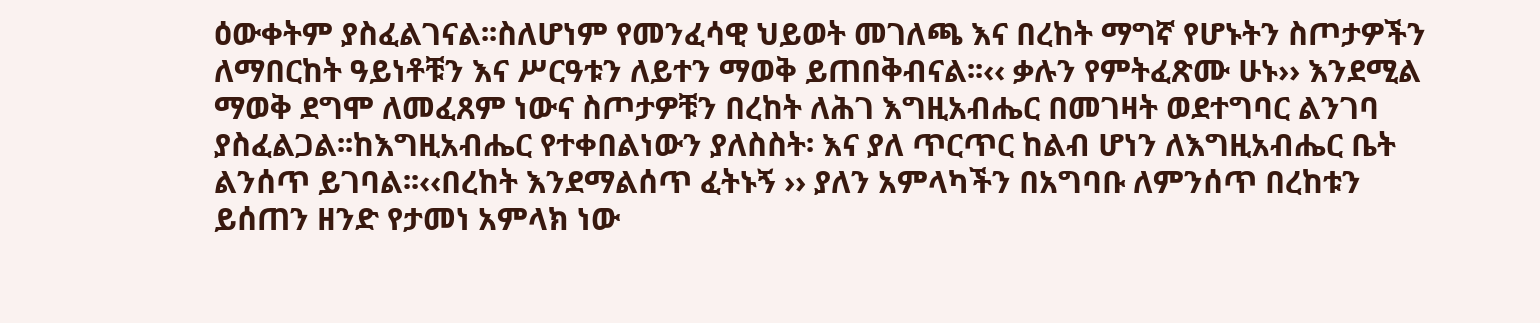ዕውቀትም ያስፈልገናል፡፡ስለሆነም የመንፈሳዊ ህይወት መገለጫ እና በረከት ማግኛ የሆኑትን ስጦታዎችን ለማበርከት ዓይነቶቹን እና ሥርዓቱን ለይተን ማወቅ ይጠበቅብናል፡፡‹‹ ቃሉን የምትፈጽሙ ሁኑ›› እንደሚል ማወቅ ደግሞ ለመፈጸም ነውና ስጦታዎቹን በረከት ለሕገ እግዚአብሔር በመገዛት ወደተግባር ልንገባ ያስፈልጋል፡፡ከእግዚአብሔር የተቀበልነውን ያለስስት፡ እና ያለ ጥርጥር ከልብ ሆነን ለእግዚአብሔር ቤት ልንሰጥ ይገባል፡፡‹‹በረከት እንደማልሰጥ ፈትኑኝ ›› ያለን አምላካችን በአግባቡ ለምንሰጥ በረከቱን ይሰጠን ዘንድ የታመነ አምላክ ነው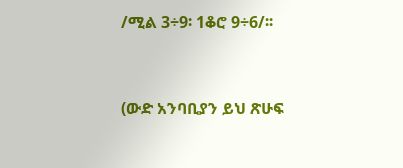/ሚል 3÷9፡ 1ቆሮ 9÷6/፡፡


(ውድ አንባቢያን ይህ ጽሁፍ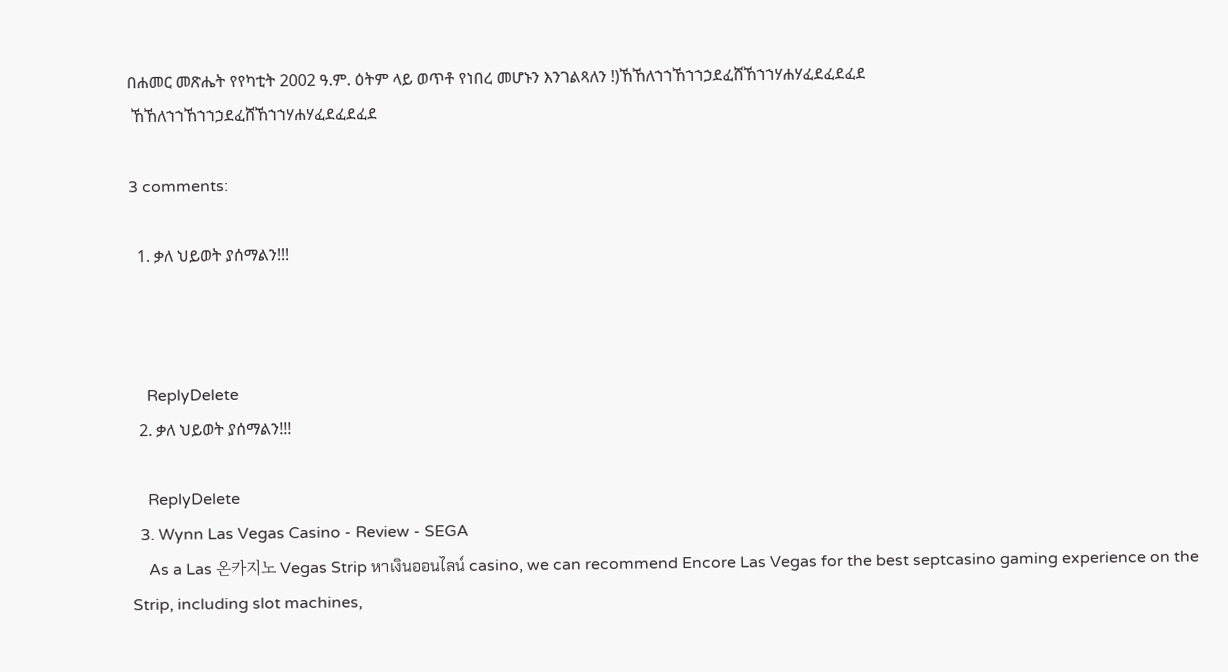በሐመር መጽሔት የየካቲት 2002 ዓ.ም. ዕትም ላይ ወጥቶ የነበረ መሆኑን እንገልጻለን !)ኸኸለኀኀኸኀኀኃደፈሸኸኀኀሃሐሃፈደፈደፈደ
 ኸኸለኀኀኸኀኀኃደፈሸኸኀኀሃሐሃፈደፈደፈደ

3 comments:

  1. ቃለ ህይወት ያሰማልን!!!



    ReplyDelete
  2. ቃለ ህይወት ያሰማልን!!!

    ReplyDelete
  3. Wynn Las Vegas Casino - Review - SEGA
    As a Las 온카지노 Vegas Strip หาเงินออนไลน์ casino, we can recommend Encore Las Vegas for the best septcasino gaming experience on the Strip, including slot machines,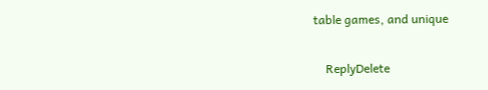table games, and unique

    ReplyDelete